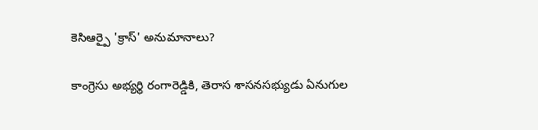కెసిఆర్పై 'క్రాస్' అనుమానాలు?

కాంగ్రెసు అభ్యర్థి రంగారెడ్డికి, తెరాస శాసనసభ్యుడు ఏనుగుల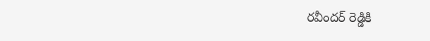రవీందర్ రెడ్డికి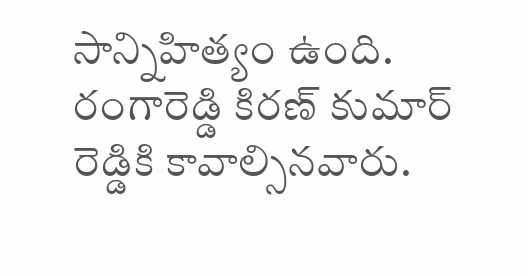సాన్నిహిత్యం ఉంది. రంగారెడ్డి కిరణ్ కుమార్ రెడ్డికి కావాల్సినవారు.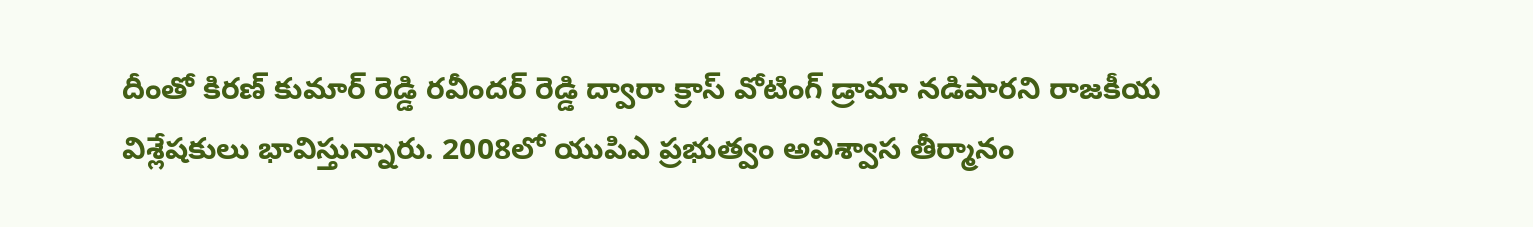దీంతో కిరణ్ కుమార్ రెడ్డి రవీందర్ రెడ్డి ద్వారా క్రాస్ వోటింగ్ డ్రామా నడిపారని రాజకీయ విశ్లేషకులు భావిస్తున్నారు. 2008లో యుపిఎ ప్రభుత్వం అవిశ్వాస తీర్మానం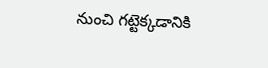నుంచి గట్టెక్కడానికి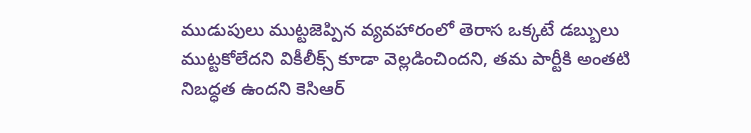ముడుపులు ముట్టజెప్పిన వ్యవహారంలో తెరాస ఒక్కటే డబ్బులు ముట్టకోలేదని వికీలీక్స్ కూడా వెల్లడించిందని, తమ పార్టీకి అంతటి నిబద్ధత ఉందని కెసిఆర్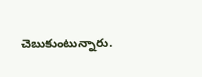చెబుకుంటున్నారు.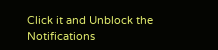Click it and Unblock the Notifications